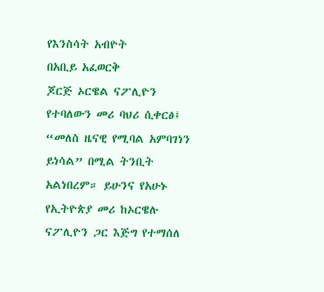የእንስሳት አብዮት
በአቢይ አፈወርቅ
ጆርጅ ኦርዌል ናፖሊዮን የተባለውን መሪ ባህሪ ሲቀርፅ፤ “መለስ ዜናዊ የሚባል አምባገነን ይነሳል” በሚል ትንቢት አልነበረም። ይሁንና የአሁኑ የኢትዮጵያ መሪ ከኦርዌሉ ናፖሊዮን ጋር እጅግ የተማሰለ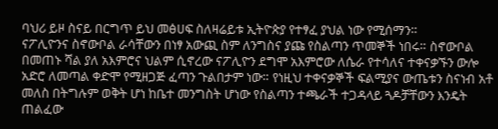ባህሪ ይዞ ስናይ በርግጥ ይህ መፅሀፍ ስለዛሬይቱ ኢትዮጵያ የተፃፈ ያህል ነው የሚሰማን።
ናፖሊዮንና ስኖውቦል ራሳቸውን በነፃ አውጪ ስም ለንግስና ያጩ የስልጣን ጥመኞች ነበሩ። ስኖውቦል በመጠኑ ሻል ያለ አእምሮና ህልም ሲኖረው ናፖሊዮን ደግሞ አእምሮው ለሴራ የተሳለና ተቀናቃኙን ውሎ አድሮ ለመጣል ቀድሞ የሚዘጋጅ ፈጣን ጉልበታም ነው። የነዚህ ተቀናቃኞች ፍልሚያና ውጤቱን ስናነብ አቶ መለስ በትግሉም ወቅት ሆነ ከቤተ መንግስት ሆነው የስልጣን ተጫራች ተጋዳላይ ጓዶቻቸውን እንዴት ጠልፈው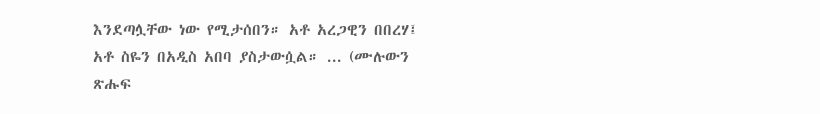እንደጣሏቸው ነው የሚታሰበን። አቶ አረጋዊን በበረሃ፤ አቶ ስዬን በአዲስ አበባ ያስታውሷል። ... (ሙሉውን ጽሑፍ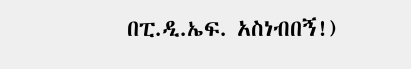በፒ.ዲ.ኤፍ. አስነብበኝ!)